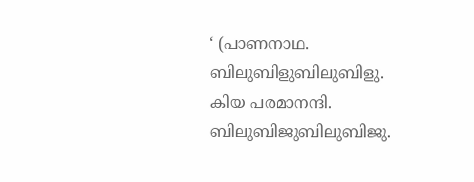‘ (പാണനാഥ. ബിലുബിളുബിലുബിളു. കിയ പരമാനന്ദി. ബിലുബിജുബിലുബിജു.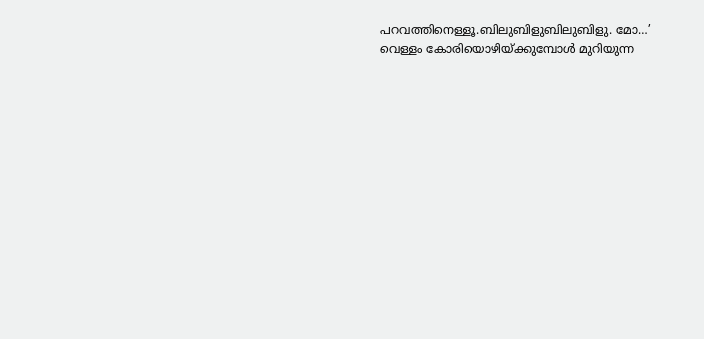പറവത്തിനെള്ളൂ.ബിലുബിളുബിലുബിളു. മോ…’ വെള്ളം കോരിയൊഴിയ്ക്കുമ്പോൾ മുറിയുന്ന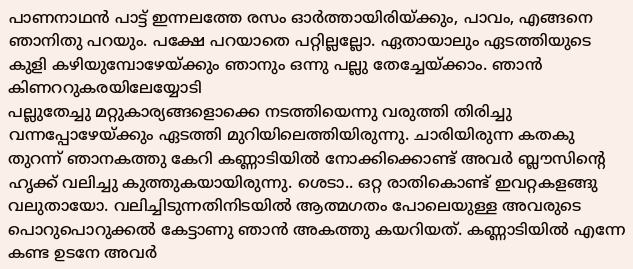പാണനാഥൻ പാട്ട് ഇന്നലത്തേ രസം ഓർത്തായിരിയ്ക്കും, പാവം, എങ്ങനെ ഞാനിതു പറയും. പക്ഷേ പറയാതെ പറ്റില്ലല്ലോ. ഏതായാലും ഏടത്തിയുടെ കുളി കഴിയുമ്പോഴേയ്ക്കും ഞാനും ഒന്നു പല്ലു തേച്ചേയ്ക്കാം. ഞാൻ കിണററുകരയിലേയ്യോടി
പല്ലുതേച്ചു മറ്റുകാര്യങ്ങളൊക്കെ നടത്തിയെന്നു വരുത്തി തിരിച്ചു വന്നപ്പോഴേയ്ക്കും ഏടത്തി മുറിയിലെത്തിയിരുന്നു. ചാരിയിരുന്ന കതകു തുറന്ന് ഞാനകത്തു കേറി കണ്ണാടിയിൽ നോക്കിക്കൊണ്ട് അവർ ബ്ലൗസിന്റെ ഹൃക്ക് വലിച്ചു കുത്തുകയായിരുന്നു. ശെടാ.. ഒറ്റ രാതികൊണ്ട് ഇവറ്റകളങ്ങു വലുതായോ. വലിച്ചിടുന്നതിനിടയിൽ ആത്മഗതം പോലെയുള്ള അവരുടെ പൊറുപൊറുക്കൽ കേട്ടാണു ഞാൻ അകത്തു കയറിയത്. കണ്ണാടിയിൽ എന്നേ കണ്ട ഉടനേ അവർ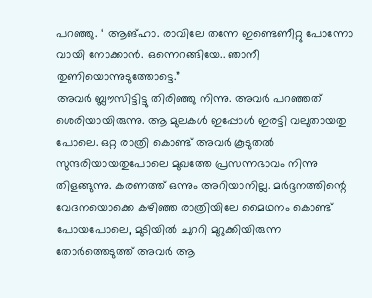പറഞ്ഞു. ‘ ആങ്ഹാ. രാവിലേ തന്നേ ഇണ്ടെണീറ്റു പോന്നോ വായി നോക്കാൻ. ഒന്നെറങ്ങിയേ.. ഞാനീ തുണിയൊന്നുടുത്തോട്ടെ.”
അവർ ബ്ലൗസിട്ടിട്ടു തിരിഞ്ഞു നിന്നു. അവർ പറഞ്ഞത് ശെരിയായിരുന്നു. ആ മുലകൾ ഇപ്പോൾ ഇരട്ടി വലുതായതു പോലെ. ഒറ്റ രാത്രി കൊണ്ട് അവർ കൂടുതൽ സുന്ദരിയായതുപോലെ മുഖത്തേ പ്രസന്നഭാവം നിന്നു തിളങ്ങുന്നു. കരണത്ത് ഒന്നും അറിയാനില്ല. മർദ്ദനത്തിന്റെ വേദനയൊക്കെ കഴിഞ്ഞ രാത്രിയിലേ മൈഥനം കൊണ്ട് പോയപോലെ, മുടിയിൽ ചുററി മുറുക്കിയിരുന്ന തോർത്തെടുത്ത് അവർ ആ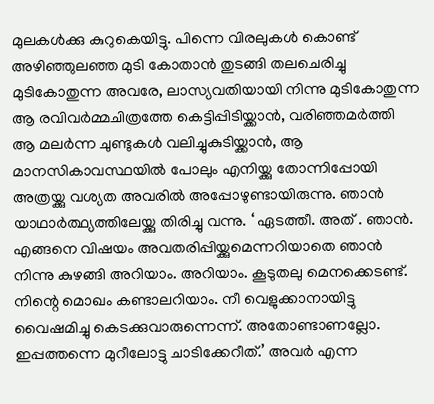മുലകൾക്കു കുറുകെയിട്ടു. പിന്നെ വിരലുകൾ കൊണ്ട് അഴിഞ്ഞുലഞ്ഞ മുടി കോതാൻ തുടങ്ങി തലചെരിച്ചു മുടികോതുന്ന അവരേ, ലാസ്യവതിയായി നിന്നു മുടികോതുന്ന ആ രവിവർമ്മചിത്രത്തേ കെട്ടിപ്പിടിയ്ക്കാൻ, വരിഞ്ഞമർത്തി ആ മലർന്ന ചുണ്ടുകൾ വലിച്ചുകുടിയ്ക്കാൻ, ആ മാനസികാവസ്ഥയിൽ പോലും എനിയ്ക്കു തോന്നിപ്പോയി അത്രയ്ക്കു വശ്യത അവരിൽ അപ്പോഴുണ്ടായിരുന്നു. ഞാൻ യാഥാർത്ഥ്യത്തിലേയ്ക്കു തിരിച്ചു വന്നു. ‘ ഏടത്തീ. അത് . ഞാൻ. എങ്ങനെ വിഷയം അവതരിപ്പിയ്ക്കുമെന്നറിയാതെ ഞാൻ നിന്നു കുഴങ്ങി അറിയാം. അറിയാം. കൂടുതലു മെനക്കെടണ്ട്. നിന്റെ മൊഖം കണ്ടാലറിയാം. നീ വെളുക്കാനായിട്ടു വൈഷമിച്ചു കെടക്കുവാരുന്നെന്ന്. അതോണ്ടാണല്ലോ. ഇപ്പത്തന്നെ മുറീലോട്ടു ചാടിക്കേറീത്.’ അവർ എന്ന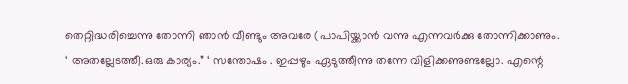തെറ്റിദ്ധരിച്ചെന്നു തോന്നി ഞാൻ വീണ്ടും അവരേ (പാപിയ്ക്കാൻ വന്നു എന്നവർക്കു തോന്നിക്കാണും.
‘ അതല്ലേടത്തീ.ഒരു കാര്യം.” ‘ സന്തോഷം . ഇപ്പഴും ഏടുത്തീന്നു തന്നേ വിളിക്കണുണ്ടല്ലോ. എന്റെ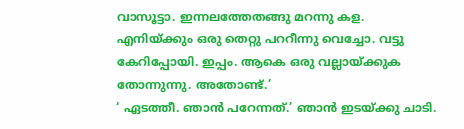വാസൂട്ടാ. ഇന്നലത്തേതങ്ങു മറന്നു കള. എനിയ്ക്കും ഒരു തെറ്റു പററീന്നു വെച്ചോ. വട്ടു കേറിപ്പോയി. ഇപ്പം. ആകെ ഒരു വല്ലായ്ക്കുക തോന്നുന്നു. അതോണ്ട്.’
‘ ഏടത്തീ. ഞാൻ പറേന്നത്.’ ഞാൻ ഇടയ്ക്കു ചാടി.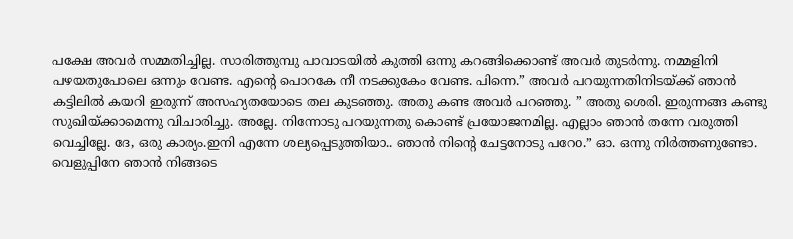പക്ഷേ അവർ സമ്മതിച്ചില്ല. സാരിത്തുമ്പു പാവാടയിൽ കുത്തി ഒന്നു കറങ്ങിക്കൊണ്ട് അവർ തുടർന്നു. നമ്മളിനി പഴയതുപോലെ ഒന്നും വേണ്ട. എന്റെ പൊറകേ നീ നടക്കുകേം വേണ്ട. പിന്നെ.” അവർ പറയുന്നതിനിടയ്ക്ക് ഞാൻ കട്ടിലിൽ കയറി ഇരുന്ന് അസഹ്യതയോടെ തല കുടഞ്ഞു. അതു കണ്ട അവർ പറഞ്ഞു. ” അതു ശെരി. ഇരുന്നങ്ങ കണ്ടു സുഖിയ്ക്കാമെന്നു വിചാരിച്ചു. അല്ലേ. നിന്നോടു പറയുന്നതു കൊണ്ട് പ്രയോജനമില്ല. എല്ലാം ഞാൻ തന്നേ വരുത്തി വെച്ചില്ലേ. ദേ, ഒരു കാര്യം.ഇനി എന്നേ ശല്യപ്പെടുത്തിയാ.. ഞാൻ നിന്റെ ചേട്ടനോടു പറേo.” ഓ. ഒന്നു നിർത്തണുണ്ടോ. വെളുപ്പിനേ ഞാൻ നിങ്ങടെ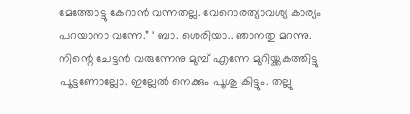മേത്തോട്ടു കേറാൻ വന്നതല്ല. വേറൊരത്യാവശ്യ കാര്യം പറയാനാ വന്നേ.” ‘ ബാ. ശെരിയാ.. ഞാനതു മറന്നു. നിന്റെ ചേട്ടൻ വരുന്നേനു മുമ്പ് എന്നേ മുറിയ്ക്കകത്തിട്ടു പൂട്ടണോല്ലോ. ഇല്ലേൽ നെക്കും പൂശു കിട്ടും. തല്ലു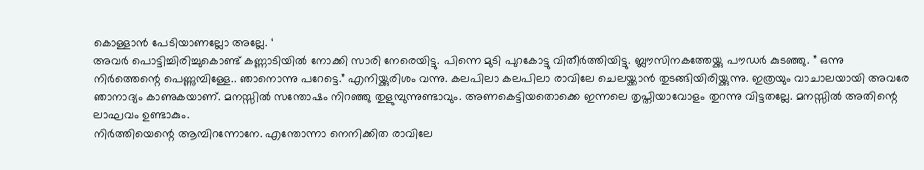കൊള്ളാൻ പേടിയാണല്ലോ അല്ലേ. ‘
അവർ പൊട്ടിച്ചിരിച്ചുകൊണ്ട് കണ്ണാടിയിൽ നോക്കി സാരി നേരെയിട്ടു. പിന്നെ മുടി പുറകോട്ടു വിതീർത്തിയിട്ടു. ബ്ലൗസിനകത്തേയ്ക്കു പൗഡർ കുടഞ്ഞു. ” ഒന്നു നിർത്തെന്റെ പെണ്ണുമ്പിള്ളേ.. ഞാനൊന്നു പറേട്ടെ.” എനിയ്ക്കുരിശം വന്നു. കലപിലാ കലപിലാ രാവിലേ ചെലയ്ക്കാൻ തുടങ്ങിയിരിയ്ക്കുന്നു. ഇത്രയും വാചാലയായി അവരേ ഞാനാദ്യം കാണുകയാണ്. മനസ്സിൽ സന്തോഷം നിറഞ്ഞു തുളുമ്പുന്നുണ്ടാവും. അണകെട്ടിയതൊക്കെ ഇന്നലെ തൃപ്തിയാവോളം തുറന്നു വിട്ടതല്ലേ. മനസ്സിൽ അതിന്റെ ലാഘവം ഉണ്ടാകും.
നിർത്തിയെന്റെ ആമ്പിറന്നോനേ. എന്തോന്നാ നെനിക്കിത രാവിലേ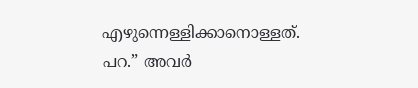എഴുന്നെള്ളിക്കാനൊള്ളത്. പറ.” അവർ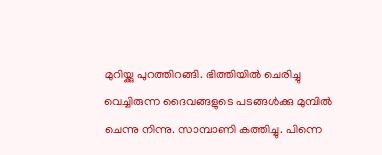മുറിയ്ക്കു പുറത്തിറങ്ങി. ഭിത്തിയിൽ ചെരിച്ചു വെച്ചിരുന്ന ദൈവങ്ങളുടെ പടങ്ങൾക്കു മുമ്പിൽ ചെന്നു നിന്നു. സാമ്പാണി കത്തിച്ചു. പിന്നെ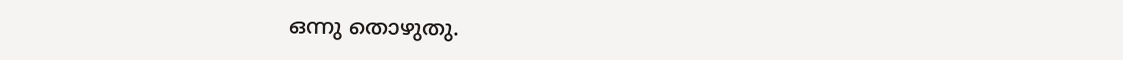ഒന്നു തൊഴുതു.